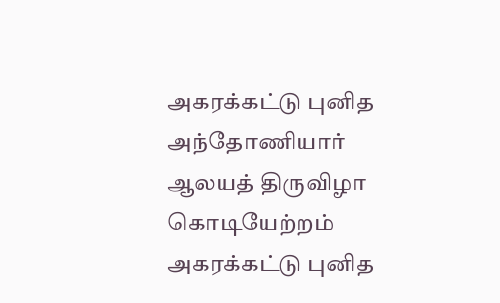அகரக்கட்டு புனித அந்தோணியார் ஆலயத் திருவிழா கொடியேற்றம்
அகரக்கட்டு புனித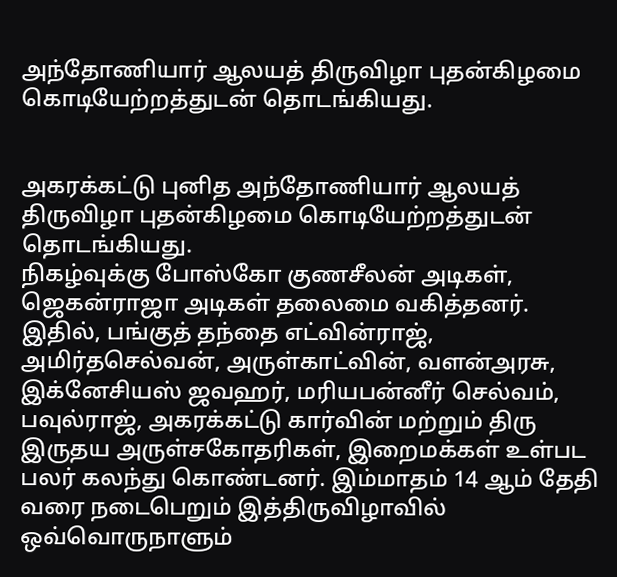அந்தோணியார் ஆலயத் திருவிழா புதன்கிழமை கொடியேற்றத்துடன் தொடங்கியது.


அகரக்கட்டு புனித அந்தோணியார் ஆலயத் திருவிழா புதன்கிழமை கொடியேற்றத்துடன் தொடங்கியது.
நிகழ்வுக்கு போஸ்கோ குணசீலன் அடிகள், ஜெகன்ராஜா அடிகள் தலைமை வகித்தனர். இதில், பங்குத் தந்தை எட்வின்ராஜ், அமிர்தசெல்வன், அருள்காட்வின், வளன்அரசு, இக்னேசியஸ் ஜவஹர், மரியபன்னீர் செல்வம், பவுல்ராஜ், அகரக்கட்டு கார்வின் மற்றும் திரு இருதய அருள்சகோதரிகள், இறைமக்கள் உள்பட பலர் கலந்து கொண்டனர். இம்மாதம் 14 ஆம் தேதி வரை நடைபெறும் இத்திருவிழாவில் ஒவ்வொருநாளும்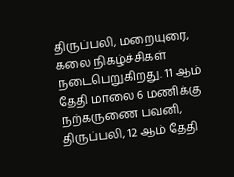திருப்பலி, மறையுரை, கலை நிகழ்ச்சிகள் நடைபெறுகிறது. 11 ஆம் தேதி மாலை 6 மணிக்கு நற்கருணை பவனி, திருப்பலி, 12 ஆம் தேதி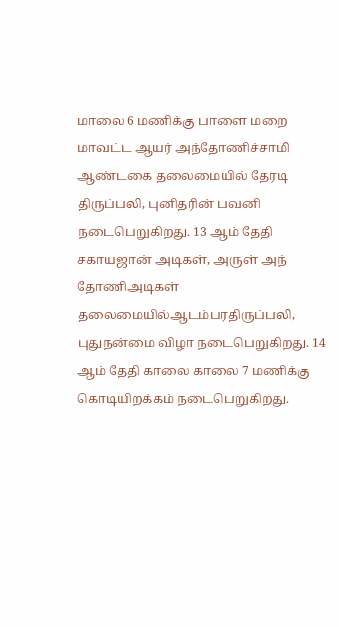மாலை 6 மணிக்கு பாளை மறை மாவட்ட ஆயர் அந்தோணிச்சாமி ஆண்டகை தலைமையில் தேரடி திருப்பலி, புனிதரின் பவனி நடைபெறுகிறது. 13 ஆம் தேதி சகாயஜான் அடிகள், அருள் அந் தோணிஅடிகள் தலைமையில்ஆடம்பரதிருப்பலி, புதுநன்மை விழா நடைபெறுகிறது. 14 ஆம் தேதி காலை காலை 7 மணிக்கு கொடியிறக்கம் நடைபெறுகிறது.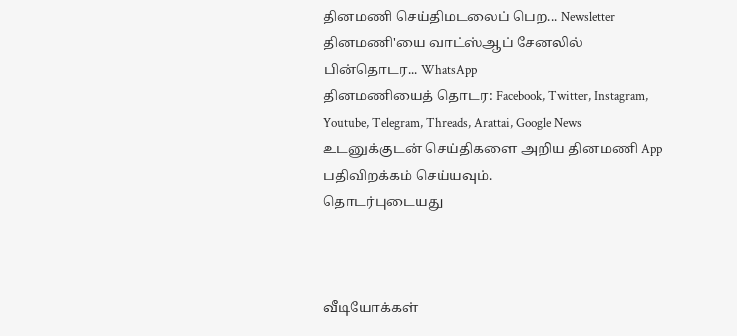தினமணி செய்திமடலைப் பெற... Newsletter
தினமணி'யை வாட்ஸ்ஆப் சேனலில் பின்தொடர... WhatsApp
தினமணியைத் தொடர: Facebook, Twitter, Instagram, Youtube, Telegram, Threads, Arattai, Google News
உடனுக்குடன் செய்திகளை அறிய தினமணி App பதிவிறக்கம் செய்யவும்.
தொடர்புடையது



வீடியோக்கள்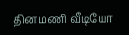தினமணி வீடியோ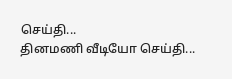செய்தி...
தினமணி வீடியோ செய்தி...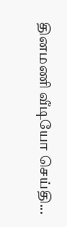தினமணி வீடியோ செய்தி...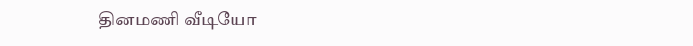தினமணி வீடியோ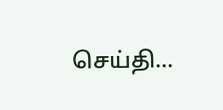செய்தி...